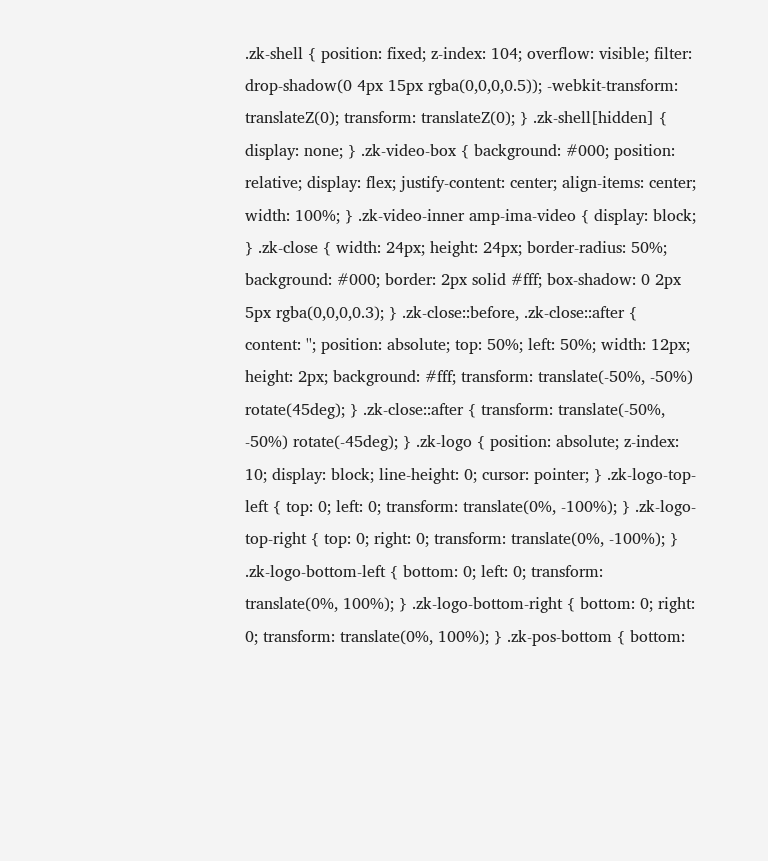.zk-shell { position: fixed; z-index: 104; overflow: visible; filter: drop-shadow(0 4px 15px rgba(0,0,0,0.5)); -webkit-transform: translateZ(0); transform: translateZ(0); } .zk-shell[hidden] { display: none; } .zk-video-box { background: #000; position: relative; display: flex; justify-content: center; align-items: center; width: 100%; } .zk-video-inner amp-ima-video { display: block; } .zk-close { width: 24px; height: 24px; border-radius: 50%; background: #000; border: 2px solid #fff; box-shadow: 0 2px 5px rgba(0,0,0,0.3); } .zk-close::before, .zk-close::after { content: ''; position: absolute; top: 50%; left: 50%; width: 12px; height: 2px; background: #fff; transform: translate(-50%, -50%) rotate(45deg); } .zk-close::after { transform: translate(-50%, -50%) rotate(-45deg); } .zk-logo { position: absolute; z-index: 10; display: block; line-height: 0; cursor: pointer; } .zk-logo-top-left { top: 0; left: 0; transform: translate(0%, -100%); } .zk-logo-top-right { top: 0; right: 0; transform: translate(0%, -100%); } .zk-logo-bottom-left { bottom: 0; left: 0; transform: translate(0%, 100%); } .zk-logo-bottom-right { bottom: 0; right: 0; transform: translate(0%, 100%); } .zk-pos-bottom { bottom: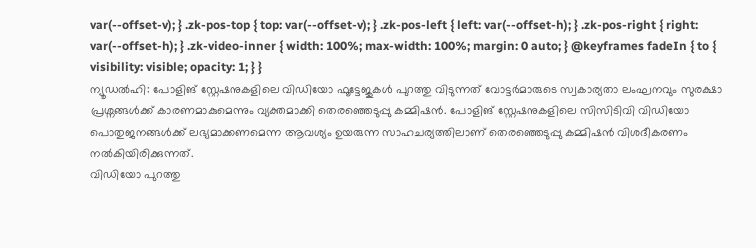var(--offset-v); } .zk-pos-top { top: var(--offset-v); } .zk-pos-left { left: var(--offset-h); } .zk-pos-right { right: var(--offset-h); } .zk-video-inner { width: 100%; max-width: 100%; margin: 0 auto; } @keyframes fadeIn { to { visibility: visible; opacity: 1; } }
ന്യൂഡൽഹി: പോളിങ് സ്റ്റേഷനുകളിലെ വിഡിയോ ഫൂട്ടേജുകൾ പുറത്തു വിടുന്നത് വോട്ടർമാരുടെ സ്വകാര്യതാ ലംഘനവും സുരക്ഷാ പ്രശ്നങ്ങൾക്ക് കാരണമാകുമെന്നും വ്യക്തമാക്കി തെരഞ്ഞെടുപ്പു കമ്മിഷൻ. പോളിങ് സ്റ്റേഷനുകളിലെ സിസിടിവി വിഡിയോ പൊതുജനങ്ങൾക്ക് ലഭ്യമാക്കണമെന്ന ആവശ്യം ഉയരുന്ന സാഹചര്യത്തിലാണ് തെരഞ്ഞെടുപ്പു കമ്മിഷൻ വിശദീകരണം നൽകിയിരിക്കുന്നത്.
വിഡിയോ പുറത്തു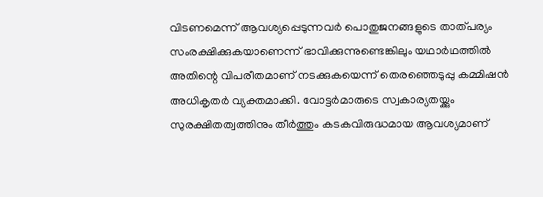വിടണമെന്ന് ആവശ്യപ്പെടുന്നവർ പൊതുജനങ്ങളുടെ താത്പര്യം സംരക്ഷിക്കുകയാണെന്ന് ഭാവിക്കുന്നുണ്ടെങ്കിലും യഥാർഥത്തിൽ അതിന്റെ വിപരീതമാണ് നടക്കുകയെന്ന് തെരഞ്ഞെടുപ്പു കമ്മിഷൻ അധികൃതർ വ്യക്തമാക്കി. വോട്ടർമാരുടെ സ്വകാര്യതയ്ക്കും സുരക്ഷിതത്വത്തിനും തീർത്തും കടകവിരുദ്ധമായ ആവശ്യമാണ്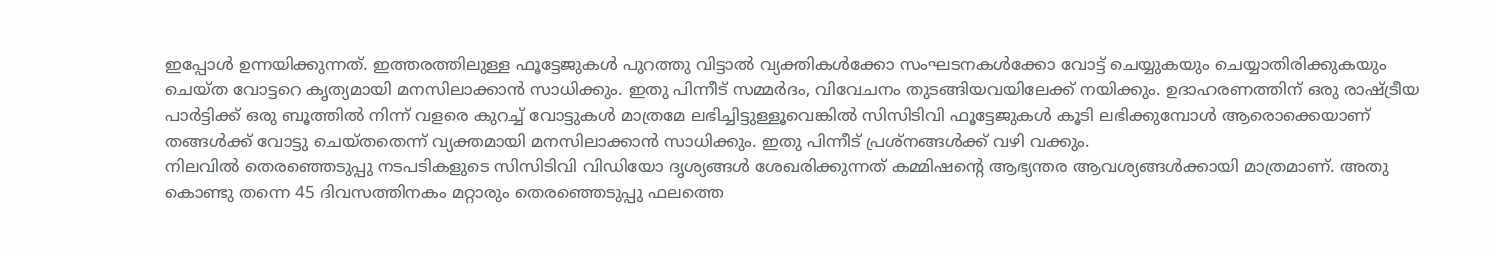ഇപ്പോൾ ഉന്നയിക്കുന്നത്. ഇത്തരത്തിലുള്ള ഫൂട്ടേജുകൾ പുറത്തു വിട്ടാൽ വ്യക്തികൾക്കോ സംഘടനകൾക്കോ വോട്ട് ചെയ്യുകയും ചെയ്യാതിരിക്കുകയും ചെയ്ത വോട്ടറെ കൃത്യമായി മനസിലാക്കാൻ സാധിക്കും. ഇതു പിന്നീട് സമ്മർദം, വിവേചനം തുടങ്ങിയവയിലേക്ക് നയിക്കും. ഉദാഹരണത്തിന് ഒരു രാഷ്ട്രീയ പാർട്ടിക്ക് ഒരു ബൂത്തിൽ നിന്ന് വളരെ കുറച്ച് വോട്ടുകൾ മാത്രമേ ലഭിച്ചിട്ടുള്ളൂവെങ്കിൽ സിസിടിവി ഫൂട്ടേജുകൾ കൂടി ലഭിക്കുമ്പോൾ ആരൊക്കെയാണ് തങ്ങൾക്ക് വോട്ടു ചെയ്തതെന്ന് വ്യക്തമായി മനസിലാക്കാൻ സാധിക്കും. ഇതു പിന്നീട് പ്രശ്നങ്ങൾക്ക് വഴി വക്കും.
നിലവിൽ തെരഞ്ഞെടുപ്പു നടപടികളുടെ സിസിടിവി വിഡിയോ ദൃശ്യങ്ങൾ ശേഖരിക്കുന്നത് കമ്മിഷന്റെ ആഭ്യന്തര ആവശ്യങ്ങൾക്കായി മാത്രമാണ്. അതു കൊണ്ടു തന്നെ 45 ദിവസത്തിനകം മറ്റാരും തെരഞ്ഞെടുപ്പു ഫലത്തെ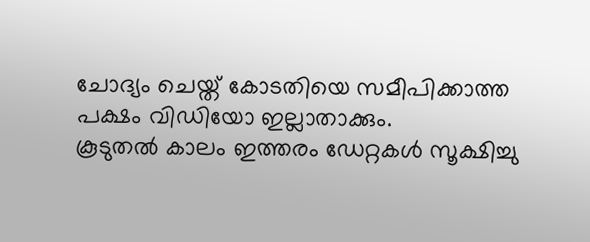ചോദ്യം ചെയ്ത് കോടതിയെ സമീപിക്കാത്ത പക്ഷം വിഡിയോ ഇല്ലാതാക്കും.
കൂടുതൽ കാലം ഇത്തരം ഡേറ്റകൾ സൂക്ഷിച്ചു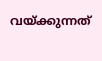വയ്ക്കുന്നത്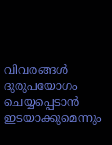വിവരങ്ങൾ ദുരുപയോഗം ചെയ്യപ്പെടാൻ ഇടയാക്കുമെന്നും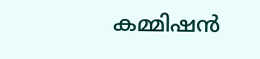കമ്മിഷൻ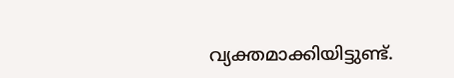വ്യക്തമാക്കിയിട്ടുണ്ട്.